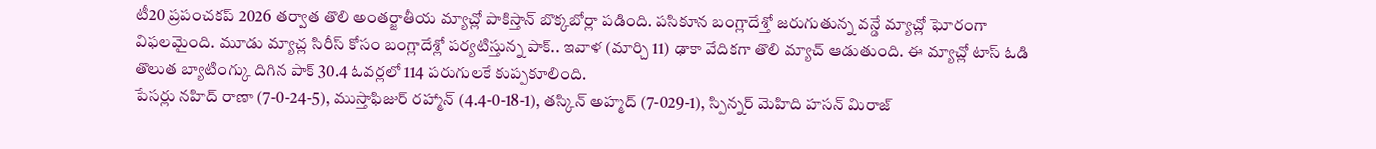టీ20 ప్రపంచకప్ 2026 తర్వాత తొలి అంతర్జాతీయ మ్యాచ్లో పాకిస్తాన్ బొక్కబోర్లా పడింది. పసికూన బంగ్లాదేశ్తో జరుగుతున్న వన్డే మ్యాచ్లో ఘోరంగా విఫలమైంది. మూడు మ్యాచ్ల సిరీస్ కోసం బంగ్లాదేశ్లో పర్యటిస్తున్న పాక్.. ఇవాళ (మార్చి 11) ఢాకా వేదికగా తొలి మ్యాచ్ ఆడుతుంది. ఈ మ్యాచ్లో టాస్ ఓడి తొలుత బ్యాటింగ్కు దిగిన పాక్ 30.4 ఓవర్లలో 114 పరుగులకే కుప్పకూలింది.
పేసర్లు నహిద్ రాణా (7-0-24-5), ముస్తాఫిజుర్ రహ్మాన్ (4.4-0-18-1), తస్కిన్ అహ్మద్ (7-029-1), స్పిన్నర్ మెహిది హసన్ మిరాజ్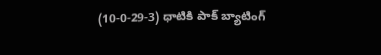(10-0-29-3) ధాటికి పాక్ బ్యాటింగ్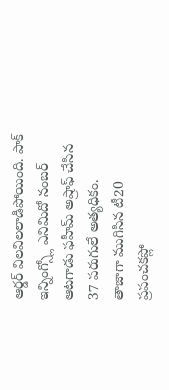ఆర్డర్ విలవిలలాడిపోయింది. పాక్ ఇన్నింగ్స్లో ఎనిమిదో నంబర్ ఆటగాడు ఫహీమ్ అష్రాఫ్ చేసిన 37 పరుగులే అత్యధికం.
తాజాగా ముగిసిన టీ20 ప్రపంచకప్లో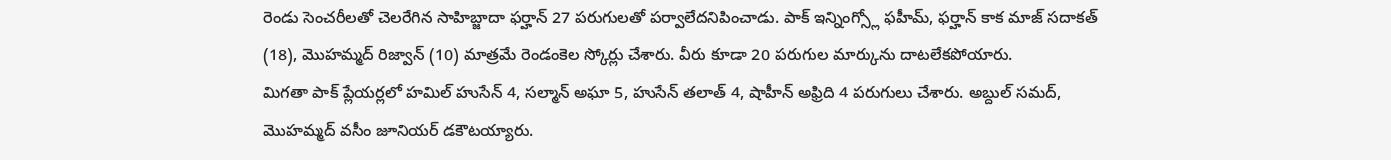రెండు సెంచరీలతో చెలరేగిన సాహిబ్జాదా ఫర్హాన్ 27 పరుగులతో పర్వాలేదనిపించాడు. పాక్ ఇన్నింగ్స్లో ఫహీమ్, ఫర్హాన్ కాక మాజ్ సదాకత్ (18), మొహమ్మద్ రిజ్వాన్ (10) మాత్రమే రెండంకెల స్కోర్లు చేశారు. వీరు కూడా 20 పరుగుల మార్కును దాటలేకపోయారు.
మిగతా పాక్ ప్లేయర్లలో హమిల్ హుసేన్ 4, సల్మాన్ అఘా 5, హుసేన్ తలాత్ 4, షాహీన్ అఫ్రిది 4 పరుగులు చేశారు. అబ్దుల్ సమద్, మొహమ్మద్ వసీం జూనియర్ డకౌటయ్యారు.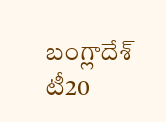బంగ్లాదేశ్ టీ20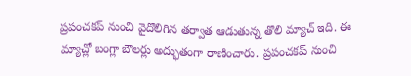ప్రపంచకప్ నుంచి వైదొలిగిన తర్వాత ఆడుతున్న తొలి మ్యాచ్ ఇది. ఈ మ్యాచ్లో బంగ్లా బౌలర్లు అద్భుతంగా రాణించారు. ప్రపంచకప్ నుంచి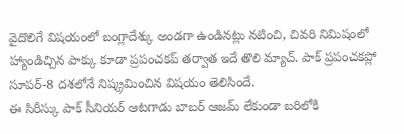వైదొలిగే విషయంలో బంగ్లాదేశ్కు అండగా ఉండినట్లు నటించి, చివరి నిమిషంలో హ్యాండిచ్చిన పాక్కు కూడా ప్రపంచకప్ తర్వాత ఇదే తొలి మ్యాచ్. పాక్ ప్రపంచకప్లో సూపర్-8 దశలోనే నిష్క్రమించిన విషయం తెలిసిందే.
ఈ సిరీస్కు పాక్ సీనియర్ ఆటగాడు బాబర్ ఆజమ్ లేకుండా బరిలోకి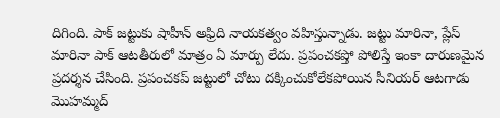దిగింది. పాక్ జట్టుకు షాహీన్ అఫ్రిది నాయకత్వం వహిస్తున్నాడు. జట్టు మారినా, ప్లేస్ మారినా పాక్ ఆటతీరులో మాత్రం ఏ మార్పు లేదు. ప్రపంచకప్తో పోలిస్తే ఇంకా దారుణమైన ప్రదర్శన చేసింది. ప్రపంచకప్ జట్టులో చోటు దక్కించుకోలేకపోయిన సీనియర్ ఆటగాడు మొహమ్మద్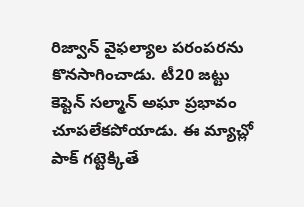రిజ్వాన్ వైఫల్యాల పరంపరను కొనసాగించాడు. టీ20 జట్టు కెప్టెన్ సల్మాన్ అఘా ప్రభావం చూపలేకపోయాడు. ఈ మ్యాచ్లో పాక్ గట్టెక్కితే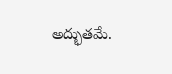అద్భుతమే.